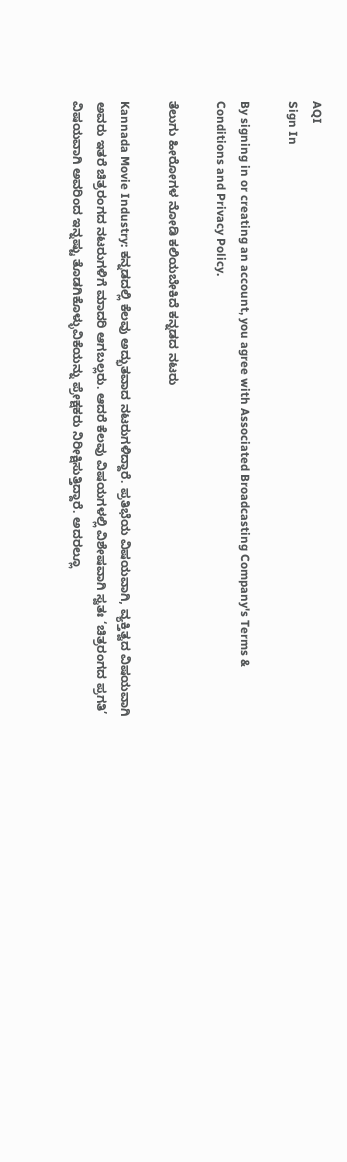AQI
Sign In

By signing in or creating an account, you agree with Associated Broadcasting Company's Terms & Conditions and Privacy Policy.

ತೆಲುಗು ಹೀರೋಗಳ ನೋಡಿ ಕಲಿಯಬೇಕಿದೆ ಕನ್ನಡದ ನಟರು

Kannada Movie Industry: ಕನ್ನಡದಲ್ಲಿ ಕೆಲವು ಅದ್ಭುತವಾದ ನಟರುಗಳಿದ್ದಾರೆ. ಪ್ರತಿಭೆಯ ವಿಷಯವಾಗಿ, ವ್ಯಕ್ತಿತ್ವದ ವಿಷಯವಾಗಿ ಅವರು ಇತರೆ ಚಿತ್ರರಂಗದ ನಟರುಗಳಿಗೆ ಮಾದರಿ ಆಗಬಲ್ಲರು. ಆದರೆ ಕೆಲವು ವಿಷಯಗಳಲ್ಲಿ ವಿಶೇಷವಾಗಿ ಸ್ವತಃ ‘ಚಿತ್ರರಂಗದ ಪ್ರಗತಿ’ ವಿಷಯವಾಗಿ ಅವರಿಂದ ಇನ್ನಷ್ಟು ತೊಡಗಿಕೊಳ್ಳುವಿಕೆಯನ್ನು ಪ್ರೇಕ್ಷಕರು ನಿರೀಕ್ಷಿಸುತ್ತಿದ್ದಾರೆ. ಅದರಲ್ಲೂ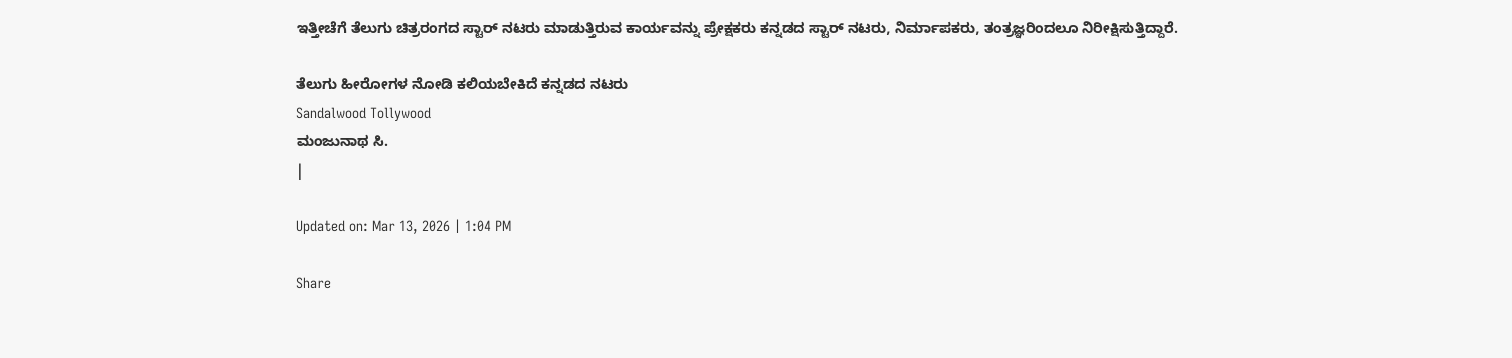ಇತ್ತೀಚೆಗೆ ತೆಲುಗು ಚಿತ್ರರಂಗದ ಸ್ಟಾರ್ ನಟರು ಮಾಡುತ್ತಿರುವ ಕಾರ್ಯವನ್ನು ಪ್ರೇಕ್ಷಕರು ಕನ್ನಡದ ಸ್ಟಾರ್ ನಟರು, ನಿರ್ಮಾಪಕರು, ತಂತ್ರಜ್ಞರಿಂದಲೂ ನಿರೀಕ್ಷಿಸುತ್ತಿದ್ದಾರೆ.

ತೆಲುಗು ಹೀರೋಗಳ ನೋಡಿ ಕಲಿಯಬೇಕಿದೆ ಕನ್ನಡದ ನಟರು
Sandalwood Tollywood
ಮಂಜುನಾಥ ಸಿ.
|

Updated on: Mar 13, 2026 | 1:04 PM

Share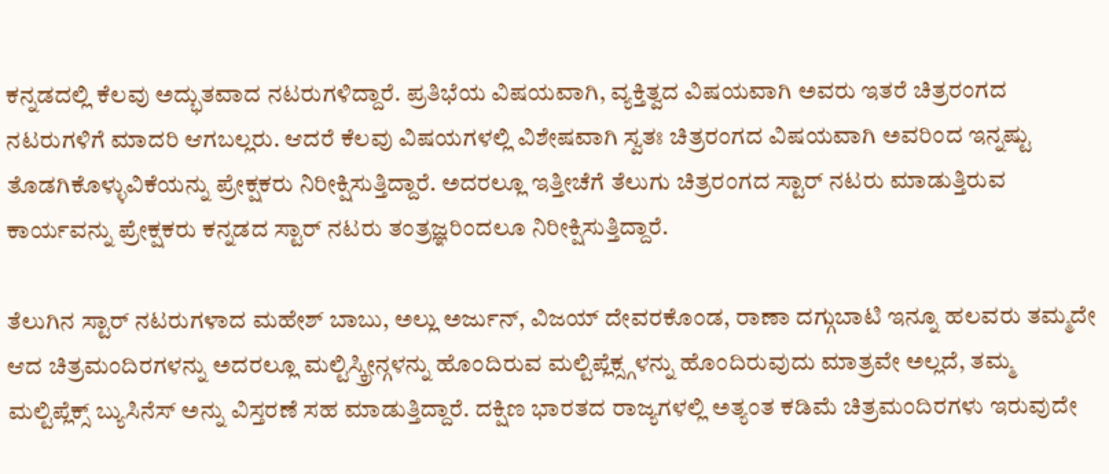ಕನ್ನಡದಲ್ಲಿ ಕೆಲವು ಅದ್ಭುತವಾದ ನಟರುಗಳಿದ್ದಾರೆ. ಪ್ರತಿಭೆಯ ವಿಷಯವಾಗಿ, ವ್ಯಕ್ತಿತ್ವದ ವಿಷಯವಾಗಿ ಅವರು ಇತರೆ ಚಿತ್ರರಂಗದ ನಟರುಗಳಿಗೆ ಮಾದರಿ ಆಗಬಲ್ಲರು. ಆದರೆ ಕೆಲವು ವಿಷಯಗಳಲ್ಲಿ ವಿಶೇಷವಾಗಿ ಸ್ವತಃ ಚಿತ್ರರಂಗದ ವಿಷಯವಾಗಿ ಅವರಿಂದ ಇನ್ನಷ್ಟು ತೊಡಗಿಕೊಳ್ಳುವಿಕೆಯನ್ನು ಪ್ರೇಕ್ಷಕರು ನಿರೀಕ್ಷಿಸುತ್ತಿದ್ದಾರೆ. ಅದರಲ್ಲೂ ಇತ್ತೀಚೆಗೆ ತೆಲುಗು ಚಿತ್ರರಂಗದ ಸ್ಟಾರ್ ನಟರು ಮಾಡುತ್ತಿರುವ ಕಾರ್ಯವನ್ನು ಪ್ರೇಕ್ಷಕರು ಕನ್ನಡದ ಸ್ಟಾರ್ ನಟರು ತಂತ್ರಜ್ಞರಿಂದಲೂ ನಿರೀಕ್ಷಿಸುತ್ತಿದ್ದಾರೆ.

ತೆಲುಗಿನ ಸ್ಟಾರ್ ನಟರುಗಳಾದ ಮಹೇಶ್ ಬಾಬು, ಅಲ್ಲು ಅರ್ಜುನ್, ವಿಜಯ್ ದೇವರಕೊಂಡ, ರಾಣಾ ದಗ್ಗುಬಾಟಿ ಇನ್ನೂ ಹಲವರು ತಮ್ಮದೇ ಆದ ಚಿತ್ರಮಂದಿರಗಳನ್ನು ಅದರಲ್ಲೂ ಮಲ್ಟಿಸ್ಕ್ರೀನ್ಗಳನ್ನು ಹೊಂದಿರುವ ಮಲ್ಟಿಪ್ಲೆಕ್ಸ್ಗಳನ್ನು ಹೊಂದಿರುವುದು ಮಾತ್ರವೇ ಅಲ್ಲದೆ, ತಮ್ಮ ಮಲ್ಟಿಪ್ಲೆಕ್ಸ್ ಬ್ಯುಸಿನೆಸ್ ಅನ್ನು ವಿಸ್ತರಣೆ ಸಹ ಮಾಡುತ್ತಿದ್ದಾರೆ. ದಕ್ಷಿಣ ಭಾರತದ ರಾಜ್ಯಗಳಲ್ಲಿ ಅತ್ಯಂತ ಕಡಿಮೆ ಚಿತ್ರಮಂದಿರಗಳು ಇರುವುದೇ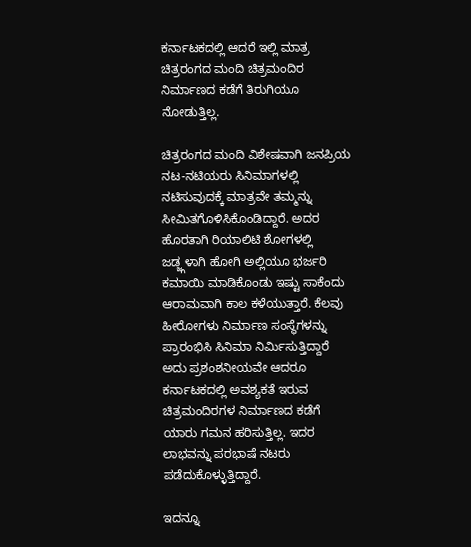ಕರ್ನಾಟಕದಲ್ಲಿ ಆದರೆ ಇಲ್ಲಿ ಮಾತ್ರ ಚಿತ್ರರಂಗದ ಮಂದಿ ಚಿತ್ರಮಂದಿರ ನಿರ್ಮಾಣದ ಕಡೆಗೆ ತಿರುಗಿಯೂ ನೋಡುತ್ತಿಲ್ಲ.

ಚಿತ್ರರಂಗದ ಮಂದಿ ವಿಶೇಷವಾಗಿ ಜನಪ್ರಿಯ ನಟ-ನಟಿಯರು ಸಿನಿಮಾಗಳಲ್ಲಿ ನಟಿಸುವುದಕ್ಕೆ ಮಾತ್ರವೇ ತಮ್ಮನ್ನು ಸೀಮಿತಗೊಳಿಸಿಕೊಂಡಿದ್ದಾರೆ. ಅದರ ಹೊರತಾಗಿ ರಿಯಾಲಿಟಿ ಶೋಗಳಲ್ಲಿ ಜಡ್ಜ್ಗಳಾಗಿ ಹೋಗಿ ಅಲ್ಲಿಯೂ ಭರ್ಜರಿ ಕಮಾಯಿ ಮಾಡಿಕೊಂಡು ಇಷ್ಟು ಸಾಕೆಂದು ಆರಾಮವಾಗಿ ಕಾಲ ಕಳೆಯುತ್ತಾರೆ. ಕೆಲವು ಹೀರೋಗಳು ನಿರ್ಮಾಣ ಸಂಸ್ಥೆಗಳನ್ನು ಪ್ರಾರಂಭಿಸಿ ಸಿನಿಮಾ ನಿರ್ಮಿಸುತ್ತಿದ್ದಾರೆ ಅದು ಪ್ರಶಂಶನೀಯವೇ ಆದರೂ ಕರ್ನಾಟಕದಲ್ಲಿ ಅವಶ್ಯಕತೆ ಇರುವ ಚಿತ್ರಮಂದಿರಗಳ ನಿರ್ಮಾಣದ ಕಡೆಗೆ ಯಾರು ಗಮನ ಹರಿಸುತ್ತಿಲ್ಲ. ಇದರ ಲಾಭವನ್ನು ಪರಭಾಷೆ ನಟರು ಪಡೆದುಕೊಳ್ಳುತ್ತಿದ್ದಾರೆ.

ಇದನ್ನೂ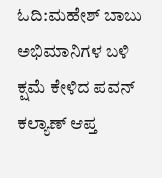ಓದಿ:ಮಹೇಶ್ ಬಾಬು ಅಭಿಮಾನಿಗಳ ಬಳಿ ಕ್ಷಮೆ ಕೇಳಿದ ಪವನ್ ಕಲ್ಯಾಣ್ ಆಪ್ತ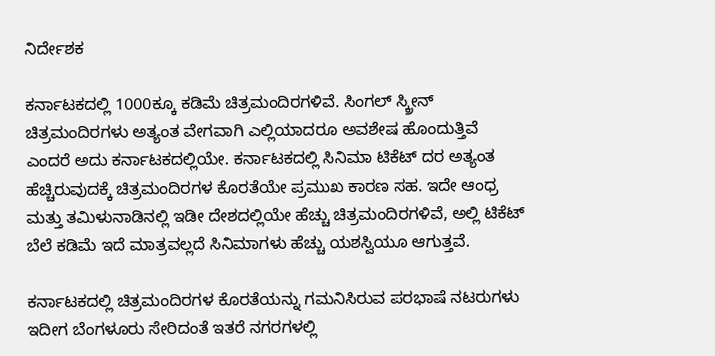ನಿರ್ದೇಶಕ

ಕರ್ನಾಟಕದಲ್ಲಿ 1000ಕ್ಕೂ ಕಡಿಮೆ ಚಿತ್ರಮಂದಿರಗಳಿವೆ. ಸಿಂಗಲ್ ಸ್ಕ್ರೀನ್ ಚಿತ್ರಮಂದಿರಗಳು ಅತ್ಯಂತ ವೇಗವಾಗಿ ಎಲ್ಲಿಯಾದರೂ ಅವಶೇಷ ಹೊಂದುತ್ತಿವೆ ಎಂದರೆ ಅದು ಕರ್ನಾಟಕದಲ್ಲಿಯೇ. ಕರ್ನಾಟಕದಲ್ಲಿ ಸಿನಿಮಾ ಟಿಕೆಟ್ ದರ ಅತ್ಯಂತ ಹೆಚ್ಚಿರುವುದಕ್ಕೆ ಚಿತ್ರಮಂದಿರಗಳ ಕೊರತೆಯೇ ಪ್ರಮುಖ ಕಾರಣ ಸಹ. ಇದೇ ಆಂಧ್ರ ಮತ್ತು ತಮಿಳುನಾಡಿನಲ್ಲಿ ಇಡೀ ದೇಶದಲ್ಲಿಯೇ ಹೆಚ್ಚು ಚಿತ್ರಮಂದಿರಗಳಿವೆ, ಅಲ್ಲಿ ಟಿಕೆಟ್ ಬೆಲೆ ಕಡಿಮೆ ಇದೆ ಮಾತ್ರವಲ್ಲದೆ ಸಿನಿಮಾಗಳು ಹೆಚ್ಚು ಯಶಸ್ವಿಯೂ ಆಗುತ್ತವೆ.

ಕರ್ನಾಟಕದಲ್ಲಿ ಚಿತ್ರಮಂದಿರಗಳ ಕೊರತೆಯನ್ನು ಗಮನಿಸಿರುವ ಪರಭಾಷೆ ನಟರುಗಳು ಇದೀಗ ಬೆಂಗಳೂರು ಸೇರಿದಂತೆ ಇತರೆ ನಗರಗಳಲ್ಲಿ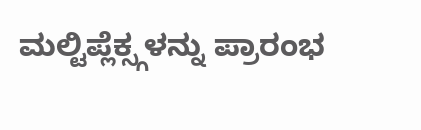ಮಲ್ಟಿಪ್ಲೆಕ್ಸ್ಗಳನ್ನು ಪ್ರಾರಂಭ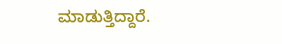ಮಾಡುತ್ತಿದ್ದಾರೆ.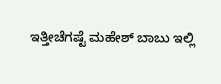ಇತ್ತೀಚೆಗಷ್ಟೆ ಮಹೇಶ್ ಬಾಬು ಇಲ್ಲಿ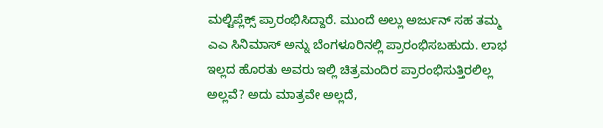ಮಲ್ಟಿಪ್ಲೆಕ್ಸ್ ಪ್ರಾರಂಭಿಸಿದ್ದಾರೆ. ಮುಂದೆ ಅಲ್ಲು ಅರ್ಜುನ್ ಸಹ ತಮ್ಮ ಎಎ ಸಿನಿಮಾಸ್ ಅನ್ನು ಬೆಂಗಳೂರಿನಲ್ಲಿ ಪ್ರಾರಂಭಿಸಬಹುದು. ಲಾಭ ಇಲ್ಲದ ಹೊರತು ಅವರು ಇಲ್ಲಿ ಚಿತ್ರಮಂದಿರ ಪ್ರಾರಂಭಿಸುತ್ತಿರಲಿಲ್ಲ ಅಲ್ಲವೆ? ಅದು ಮಾತ್ರವೇ ಅಲ್ಲದೆ,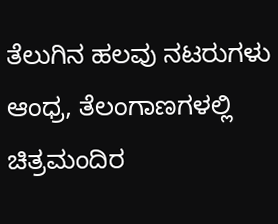ತೆಲುಗಿನ ಹಲವು ನಟರುಗಳು ಆಂಧ್ರ, ತೆಲಂಗಾಣಗಳಲ್ಲಿ ಚಿತ್ರಮಂದಿರ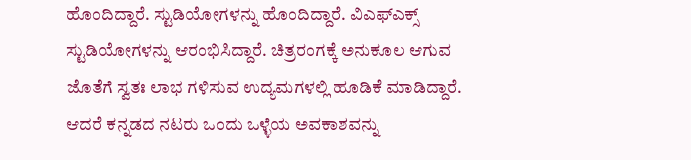ಹೊಂದಿದ್ದಾರೆ. ಸ್ಟುಡಿಯೋಗಳನ್ನು ಹೊಂದಿದ್ದಾರೆ. ವಿಎಫ್ಎಕ್ಸ್ ಸ್ಟುಡಿಯೋಗಳನ್ನು ಆರಂಭಿಸಿದ್ದಾರೆ. ಚಿತ್ರರಂಗಕ್ಕೆ ಅನುಕೂಲ ಆಗುವ ಜೊತೆಗೆ ಸ್ವತಃ ಲಾಭ ಗಳಿಸುವ ಉದ್ಯಮಗಳಲ್ಲಿ ಹೂಡಿಕೆ ಮಾಡಿದ್ದಾರೆ. ಆದರೆ ಕನ್ನಡದ ನಟರು ಒಂದು ಒಳ್ಳೆಯ ಅವಕಾಶವನ್ನು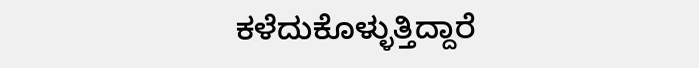ಕಳೆದುಕೊಳ್ಳುತ್ತಿದ್ದಾರೆ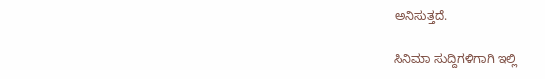ಅನಿಸುತ್ತದೆ.

ಸಿನಿಮಾ ಸುದ್ದಿಗಳಿಗಾಗಿ ಇಲ್ಲಿ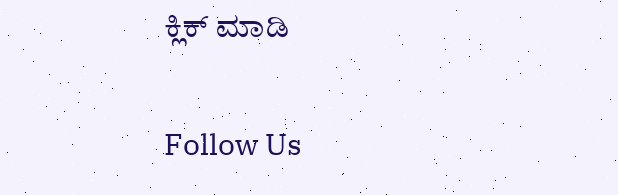ಕ್ಲಿಕ್ ಮಾಡಿ

Follow Us